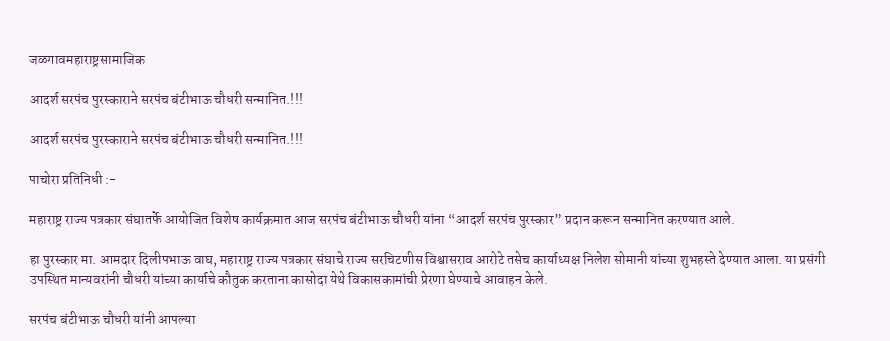जळगावमहाराष्ट्रसामाजिक

आदर्श सरपंच पुरस्काराने सरपंच बंटीभाऊ चौधरी सन्मानित.!!!

आदर्श सरपंच पुरस्काराने सरपंच बंटीभाऊ चौधरी सन्मानित.!!!

पाचोरा प्रतिनिधी :-

महाराष्ट्र राज्य पत्रकार संघातर्फे आयोजित विशेष कार्यक्रमात आज सरपंच बंटीभाऊ चौधरी यांना “आदर्श सरपंच पुरस्कार” प्रदान करून सन्मानित करण्यात आले.

हा पुरस्कार मा. आमदार दिलीपभाऊ वाघ, महाराष्ट्र राज्य पत्रकार संघाचे राज्य सरचिटणीस विश्वासराव आरोटे तसेच कार्याध्यक्ष निलेश सोमानी यांच्या शुभहस्ते देण्यात आला. या प्रसंगी उपस्थित मान्यवरांनी चौधरी यांच्या कार्याचे कौतुक करताना कासोदा येथे विकासकामांची प्रेरणा घेण्याचे आवाहन केले.

सरपंच बंटीभाऊ चौधरी यांनी आपल्या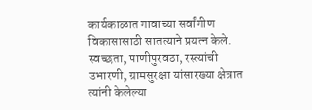कार्यकाळात गावाच्या सर्वांगीण विकासासाठी सातत्याने प्रयत्न केले. स्वच्छता, पाणीपुरवठा, रस्त्यांची उभारणी, ग्रामसुरक्षा यांसारख्या क्षेत्रात त्यांनी केलेल्या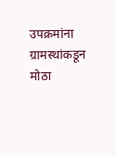उपक्रमांना ग्रामस्थांकडून मोठा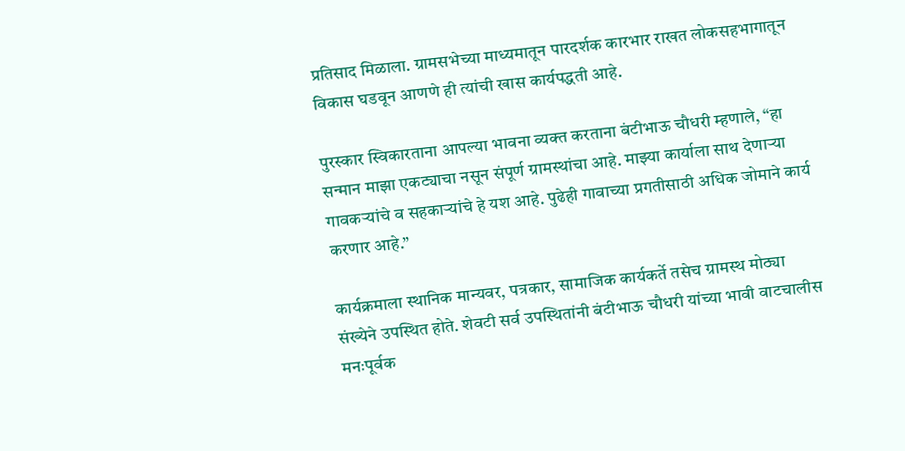प्रतिसाद मिळाला. ग्रामसभेच्या माध्यमातून पारदर्शक कारभार राखत लोकसहभागातून विकास घडवून आणणे ही त्यांची खास कार्यपद्धती आहे.

पुरस्कार स्विकारताना आपल्या भावना व्यक्त करताना बंटीभाऊ चौधरी म्हणाले, “हा सन्मान माझा एकट्याचा नसून संपूर्ण ग्रामस्थांचा आहे. माझ्या कार्याला साथ देणाऱ्या गावकऱ्यांचे व सहकाऱ्यांचे हे यश आहे. पुढेही गावाच्या प्रगतीसाठी अधिक जोमाने कार्य करणार आहे.”

कार्यक्रमाला स्थानिक मान्यवर, पत्रकार, सामाजिक कार्यकर्ते तसेच ग्रामस्थ मोठ्या संख्येने उपस्थित होते. शेवटी सर्व उपस्थितांनी बंटीभाऊ चौधरी यांच्या भावी वाटचालीस मनःपूर्वक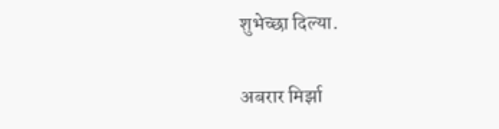शुभेच्छा दिल्या.

अबरार मिर्झा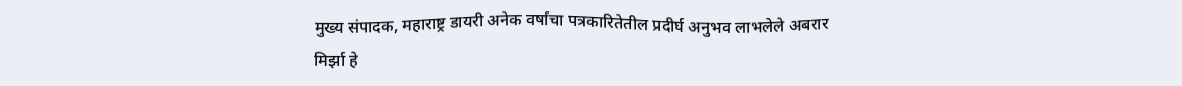मुख्य संपादक, महाराष्ट्र डायरी अनेक वर्षांचा पत्रकारितेतील प्रदीर्घ अनुभव लाभलेले अबरार मिर्झा हे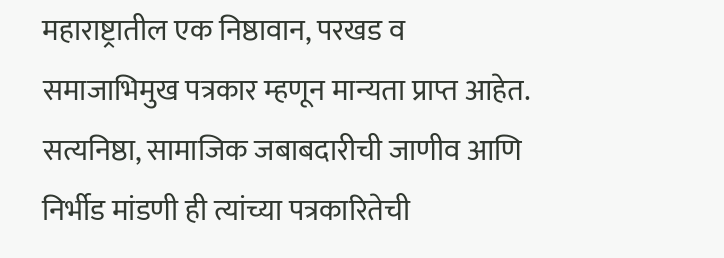महाराष्ट्रातील एक निष्ठावान, परखड व समाजाभिमुख पत्रकार म्हणून मान्यता प्राप्त आहेत. सत्यनिष्ठा, सामाजिक जबाबदारीची जाणीव आणि निर्भीड मांडणी ही त्यांच्या पत्रकारितेची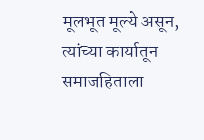मूलभूत मूल्ये असून, त्यांच्या कार्यातून समाजहिताला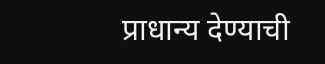प्राधान्य देण्याची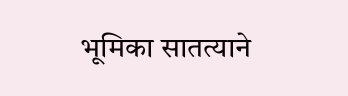भूमिका सातत्याने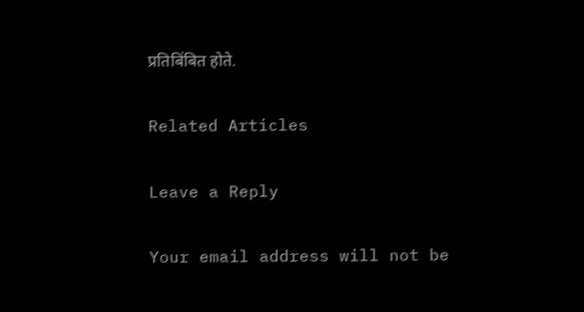प्रतिबिंबित होते.

Related Articles

Leave a Reply

Your email address will not be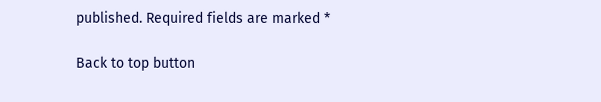published. Required fields are marked *

Back to top button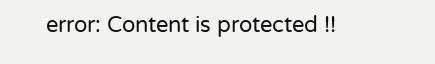error: Content is protected !!